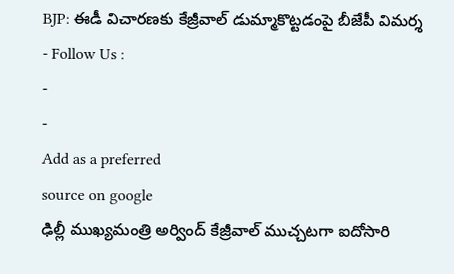BJP: ఈడీ విచారణకు కేజ్రీవాల్ డుమ్మాకొట్టడంపై బీజేపీ విమర్శ
- Follow Us :
-
-
Add as a preferred
source on google
ఢిల్లీ ముఖ్యమంత్రి అర్వింద్ కేజ్రీవాల్ ముచ్చటగా ఐదోసారి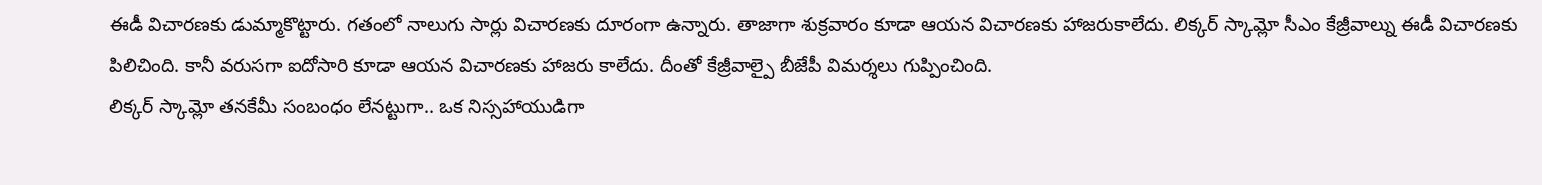ఈడీ విచారణకు డుమ్మాకొట్టారు. గతంలో నాలుగు సార్లు విచారణకు దూరంగా ఉన్నారు. తాజాగా శుక్రవారం కూడా ఆయన విచారణకు హాజరుకాలేదు. లిక్కర్ స్కామ్లో సీఎం కేజ్రీవాల్ను ఈడీ విచారణకు పిలిచింది. కానీ వరుసగా ఐదోసారి కూడా ఆయన విచారణకు హాజరు కాలేదు. దీంతో కేజ్రీవాల్పై బీజేపీ విమర్శలు గుప్పించింది.
లిక్కర్ స్కామ్లో తనకేమీ సంబంధం లేనట్టుగా.. ఒక నిస్సహాయుడిగా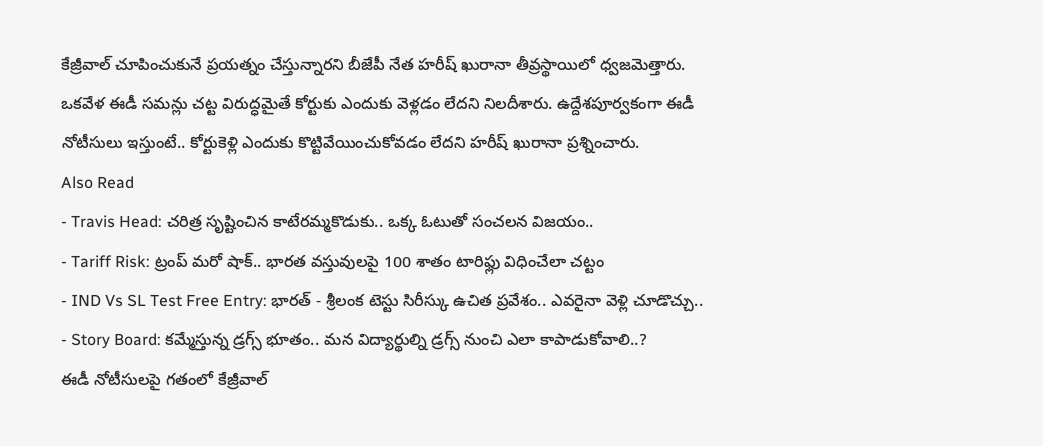కేజ్రీవాల్ చూపించుకునే ప్రయత్నం చేస్తున్నారని బీజేపీ నేత హరీష్ ఖురానా తీవ్రస్థాయిలో ధ్వజమెత్తారు. ఒకవేళ ఈడీ సమన్లు చట్ట విరుద్ధమైతే కోర్టుకు ఎందుకు వెళ్లడం లేదని నిలదీశారు. ఉద్దేశపూర్వకంగా ఈడీ నోటీసులు ఇస్తుంటే.. కోర్టుకెళ్లి ఎందుకు కొట్టివేయించుకోవడం లేదని హరీష్ ఖురానా ప్రశ్నించారు.
Also Read
- Travis Head: చరిత్ర సృష్టించిన కాటేరమ్మకొడుకు.. ఒక్క ఓటుతో సంచలన విజయం..
- Tariff Risk: ట్రంప్ మరో షాక్.. భారత వస్తువులపై 100 శాతం టారిఫ్లు విధించేలా చట్టం
- IND Vs SL Test Free Entry: భారత్ - శ్రీలంక టెస్టు సిరీస్కు ఉచిత ప్రవేశం.. ఎవరైనా వెళ్లి చూడొచ్చు..
- Story Board: కమ్మేస్తున్న డ్రగ్స్ భూతం.. మన విద్యార్థుల్ని డ్రగ్స్ నుంచి ఎలా కాపాడుకోవాలి..?
ఈడీ నోటీసులపై గతంలో కేజ్రీవాల్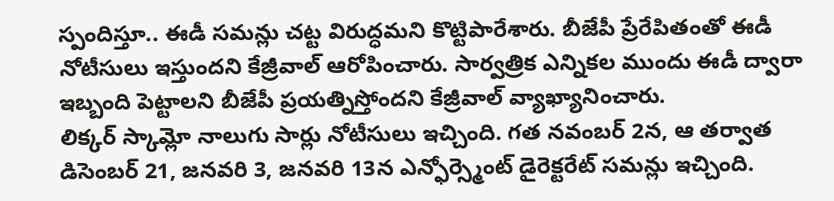స్పందిస్తూ.. ఈడీ సమన్లు చట్ట విరుద్ధమని కొట్టిపారేశారు. బీజేపీ ప్రేరేపితంతో ఈడీ నోటీసులు ఇస్తుందని కేజ్రీవాల్ ఆరోపించారు. సార్వత్రిక ఎన్నికల ముందు ఈడీ ద్వారా ఇబ్బంది పెట్టాలని బీజేపీ ప్రయత్నిస్తోందని కేజ్రీవాల్ వ్యాఖ్యానించారు.
లిక్కర్ స్కామ్లో నాలుగు సార్లు నోటీసులు ఇచ్చింది. గత నవంబర్ 2న, ఆ తర్వాత డిసెంబర్ 21, జనవరి 3, జనవరి 13న ఎన్ఫోర్స్మెంట్ డైరెక్టరేట్ సమన్లు ఇచ్చింది.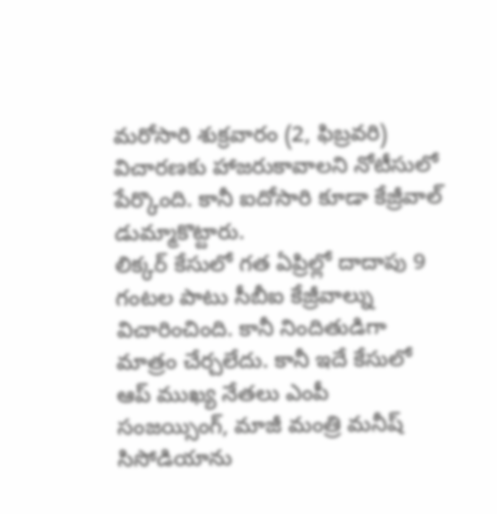మరోసారి శుక్రవారం (2, ఫిబ్రవరి) విచారణకు హాజరుకావాలని నోటీసులో పేర్కొంది. కానీ ఐదోసారి కూడా కేజ్రీవాల్ డుమ్మాకొట్టారు.
లిక్కర్ కేసులో గత ఏప్రిల్లో దాదాపు 9 గంటల పాటు సీబీఐ కేజ్రీవాల్ను విచారించింది. కానీ నిందితుడిగా మాత్రం చేర్చలేదు. కానీ ఇదే కేసులో ఆప్ ముఖ్య నేతలు ఎంపీ సంజయ్సింగ్, మాజీ మంత్రి మనీష్ సిసోడియాను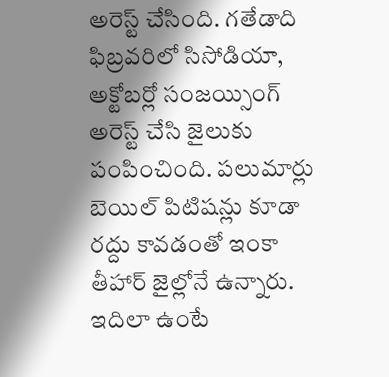అరెస్ట్ చేసింది. గతేడాది ఫిబ్రవరిలో సిసోడియా, అక్టోబర్లో సంజయ్సింగ్ అరెస్ట్ చేసి జైలుకు పంపించింది. పలుమార్లు బెయిల్ పిటిషన్లు కూడా రద్దు కావడంతో ఇంకా తీహార్ జైల్లోనే ఉన్నారు.
ఇదిలా ఉంటే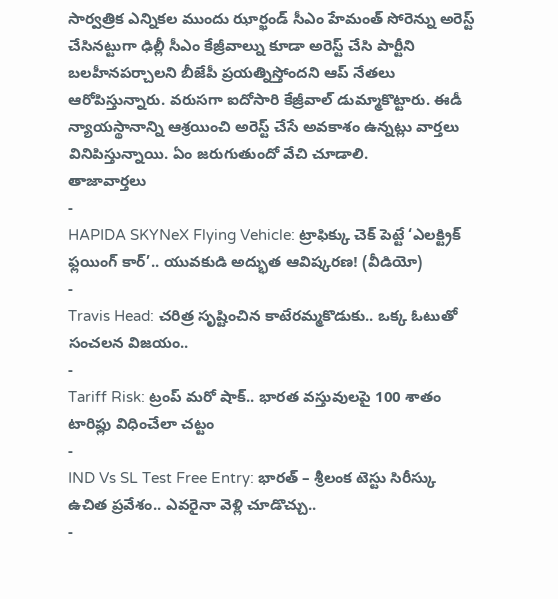సార్వత్రిక ఎన్నికల ముందు ఝార్ఖండ్ సీఎం హేమంత్ సోరెన్ను అరెస్ట్ చేసినట్టుగా ఢిల్లీ సీఎం కేజ్రీవాల్ను కూడా అరెస్ట్ చేసి పార్టీని బలహీనపర్చాలని బీజేపీ ప్రయత్నిస్తోందని ఆప్ నేతలు ఆరోపిస్తున్నారు. వరుసగా ఐదోసారి కేజ్రీవాల్ డుమ్మాకొట్టారు. ఈడీ న్యాయస్థానాన్ని ఆశ్రయించి అరెస్ట్ చేసే అవకాశం ఉన్నట్లు వార్తలు వినిపిస్తున్నాయి. ఏం జరుగుతుందో వేచి చూడాలి.
తాజావార్తలు
-
HAPIDA SKYNeX Flying Vehicle: ట్రాఫిక్కు చెక్ పెట్టే ‘ఎలక్ట్రిక్ ఫ్లయింగ్ కార్’.. యువకుడి అద్భుత ఆవిష్కరణ! (వీడియో)
-
Travis Head: చరిత్ర సృష్టించిన కాటేరమ్మకొడుకు.. ఒక్క ఓటుతో సంచలన విజయం..
-
Tariff Risk: ట్రంప్ మరో షాక్.. భారత వస్తువులపై 100 శాతం టారిఫ్లు విధించేలా చట్టం
-
IND Vs SL Test Free Entry: భారత్ – శ్రీలంక టెస్టు సిరీస్కు ఉచిత ప్రవేశం.. ఎవరైనా వెళ్లి చూడొచ్చు..
-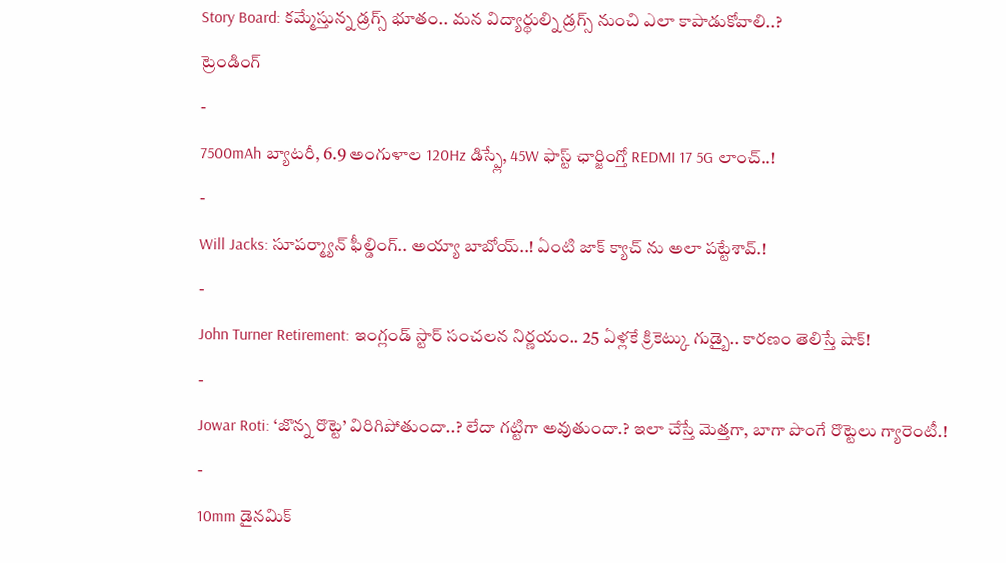Story Board: కమ్మేస్తున్న డ్రగ్స్ భూతం.. మన విద్యార్థుల్ని డ్రగ్స్ నుంచి ఎలా కాపాడుకోవాలి..?
ట్రెండింగ్
-
7500mAh బ్యాటరీ, 6.9 అంగుళాల 120Hz డిస్ప్లే, 45W ఫాస్ట్ ఛార్జింగ్తో REDMI 17 5G లాంచ్..!
-
Will Jacks: సూపర్మ్యాన్ ఫీల్డింగ్.. అయ్యా బాబోయ్..! ఏంటి జాక్ క్యాచ్ ను అలా పట్టేశావ్.!
-
John Turner Retirement: ఇంగ్లండ్ స్టార్ సంచలన నిర్ణయం.. 25 ఏళ్లకే క్రికెట్కు గుడ్బై.. కారణం తెలిస్తే షాక్!
-
Jowar Roti: ‘జొన్న రొట్టె’ విరిగిపోతుందా..? లేదా గట్టిగా అవుతుందా.? ఇలా చేస్తే మెత్తగా, బాగా పొంగే రొట్టెలు గ్యారెంటీ.!
-
10mm డైనమిక్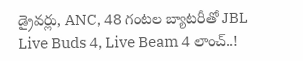డ్రైవర్లు, ANC, 48 గంటల బ్యాటరీతో JBL Live Buds 4, Live Beam 4 లాంచ్..!